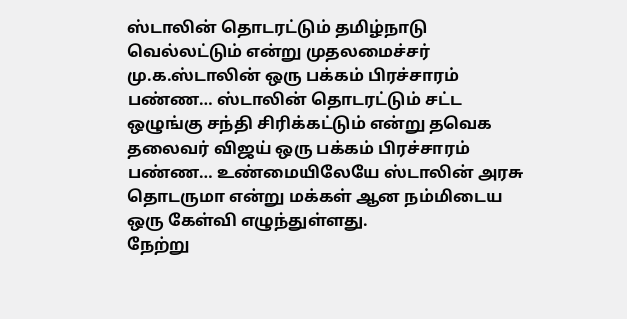ஸ்டாலின் தொடரட்டும் தமிழ்நாடு வெல்லட்டும் என்று முதலமைச்சர் மு.க.ஸ்டாலின் ஒரு பக்கம் பிரச்சாரம் பண்ண… ஸ்டாலின் தொடரட்டும் சட்ட ஒழுங்கு சந்தி சிரிக்கட்டும் என்று தவெக தலைவர் விஜய் ஒரு பக்கம் பிரச்சாரம் பண்ண… உண்மையிலேயே ஸ்டாலின் அரசு தொடருமா என்று மக்கள் ஆன நம்மிடைய ஒரு கேள்வி எழுந்துள்ளது.
நேற்று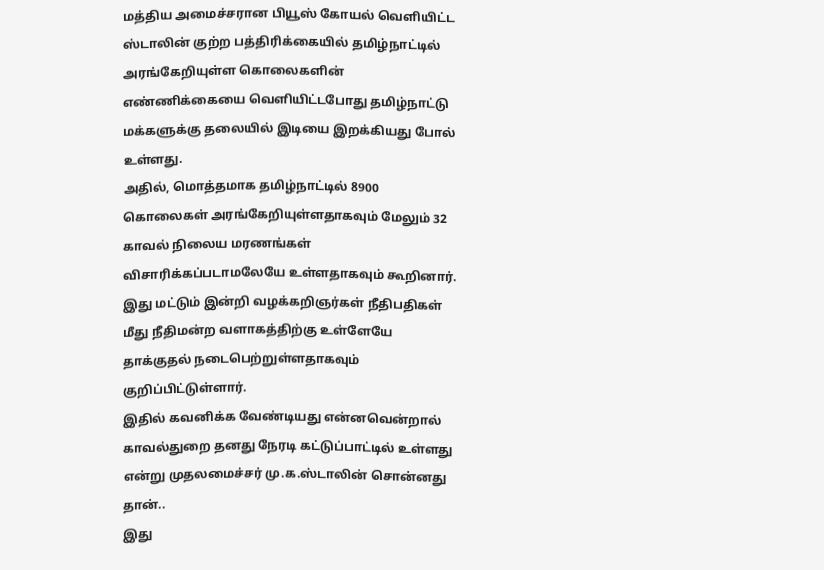மத்திய அமைச்சரான பியூஸ் கோயல் வெளியிட்ட ஸ்டாலின் குற்ற பத்திரிக்கையில் தமிழ்நாட்டில் அரங்கேறியுள்ள கொலைகளின் எண்ணிக்கையை வெளியிட்டபோது தமிழ்நாட்டு மக்களுக்கு தலையில் இடியை இறக்கியது போல் உள்ளது.
அதில், மொத்தமாக தமிழ்நாட்டில் 8900 கொலைகள் அரங்கேறியுள்ளதாகவும் மேலும் 32 காவல் நிலைய மரணங்கள் விசாரிக்கப்படாமலேயே உள்ளதாகவும் கூறினார். இது மட்டும் இன்றி வழக்கறிஞர்கள் நீதிபதிகள் மீது நீதிமன்ற வளாகத்திற்கு உள்ளேயே தாக்குதல் நடைபெற்றுள்ளதாகவும் குறிப்பிட்டுள்ளார்.
இதில் கவனிக்க வேண்டியது என்னவென்றால் காவல்துறை தனது நேரடி கட்டுப்பாட்டில் உள்ளது என்று முதலமைச்சர் மு.க.ஸ்டாலின் சொன்னது தான்..
இது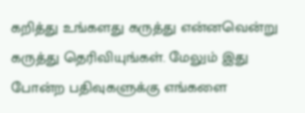கறித்து உங்களது கருத்து என்னவென்று கருத்து தெரிவியுங்கள். மேலும் இது போன்ற பதிவுகளுக்கு எங்களை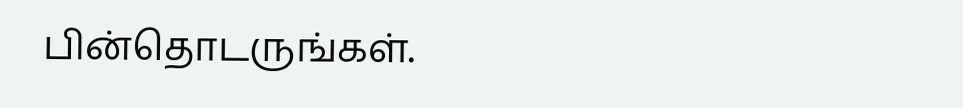பின்தொடருங்கள்.